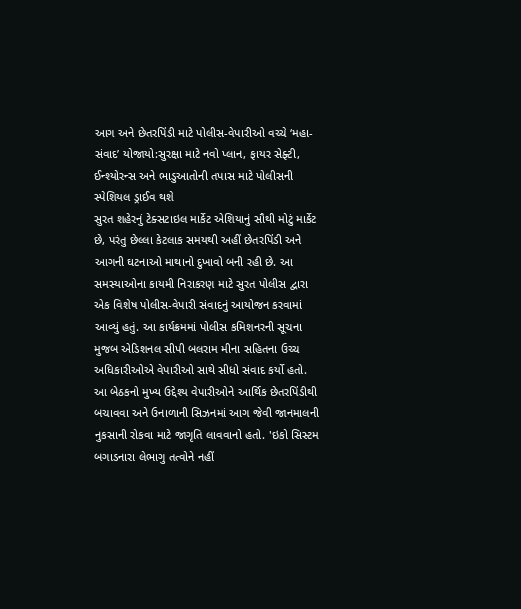આગ અને છેતરપિંડી માટે પોલીસ-વેપારીઓ વચ્ચે ‘મહા-સંવાદ’ યોજાયો:સુરક્ષા માટે નવો પ્લાન, ફાયર સેફ્ટી, ઈન્શ્યોરન્સ અને ભાડુઆતોની તપાસ માટે પોલીસની સ્પેશિયલ ડ્રાઈવ થશે
સુરત શહેરનું ટેક્સટાઇલ માર્કેટ એશિયાનું સૌથી મોટું માર્કેટ છે, પરંતુ છેલ્લા કેટલાક સમયથી અહીં છેતરપિંડી અને આગની ઘટનાઓ માથાનો દુખાવો બની રહી છે. આ સમસ્યાઓના કાયમી નિરાકરણ માટે સુરત પોલીસ દ્વારા એક વિશેષ પોલીસ-વેપારી સંવાદનું આયોજન કરવામાં આવ્યું હતું. આ કાર્યક્રમમાં પોલીસ કમિશનરની સૂચના મુજબ એડિશનલ સીપી બલરામ મીના સહિતના ઉચ્ચ અધિકારીઓએ વેપારીઓ સાથે સીધો સંવાદ કર્યો હતો. આ બેઠકનો મુખ્ય ઉદ્દેશ્ય વેપારીઓને આર્થિક છેતરપિંડીથી બચાવવા અને ઉનાળાની સિઝનમાં આગ જેવી જાનમાલની નુકસાની રોકવા માટે જાગૃતિ લાવવાનો હતો. 'ઇકો સિસ્ટમ બગાડનારા લેભાગુ તત્વોને નહીં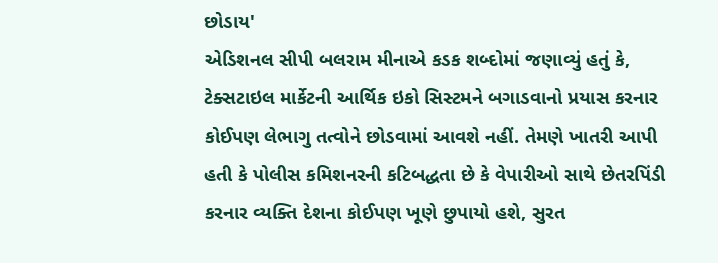છોડાય'
એડિશનલ સીપી બલરામ મીનાએ કડક શબ્દોમાં જણાવ્યું હતું કે, ટેક્સટાઇલ માર્કેટની આર્થિક ઇકો સિસ્ટમને બગાડવાનો પ્રયાસ કરનાર કોઈપણ લેભાગુ તત્વોને છોડવામાં આવશે નહીં. તેમણે ખાતરી આપી હતી કે પોલીસ કમિશનરની કટિબદ્ધતા છે કે વેપારીઓ સાથે છેતરપિંડી કરનાર વ્યક્તિ દેશના કોઈપણ ખૂણે છુપાયો હશે, સુરત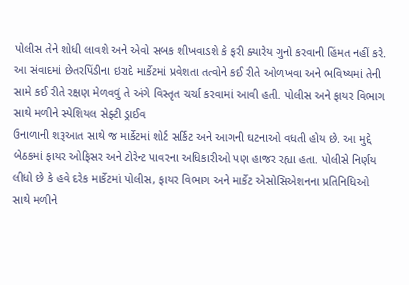પોલીસ તેને શોધી લાવશે અને એવો સબક શીખવાડશે કે ફરી ક્યારેય ગુનો કરવાની હિંમત નહીં કરે. આ સંવાદમાં છેતરપિંડીના ઇરાદે માર્કેટમાં પ્રવેશતા તત્વોને કઈ રીતે ઓળખવા અને ભવિષ્યમાં તેની સામે કઈ રીતે રક્ષણ મેળવવું તે અંગે વિસ્તૃત ચર્ચા કરવામાં આવી હતી. પોલીસ અને ફાયર વિભાગ સાથે મળીને સ્પેશિયલ સેફ્ટી ડ્રાઈવ
ઉનાળાની શરૂઆત સાથે જ માર્કેટમાં શોર્ટ સર્કિટ અને આગની ઘટનાઓ વધતી હોય છે. આ મુદ્દે બેઠકમાં ફાયર ઓફિસર અને ટોરેન્ટ પાવરના અધિકારીઓ પણ હાજર રહ્યા હતા. પોલીસે નિર્ણય લીધો છે કે હવે દરેક માર્કેટમાં પોલીસ, ફાયર વિભાગ અને માર્કેટ એસોસિએશનના પ્રતિનિધિઓ સાથે મળીને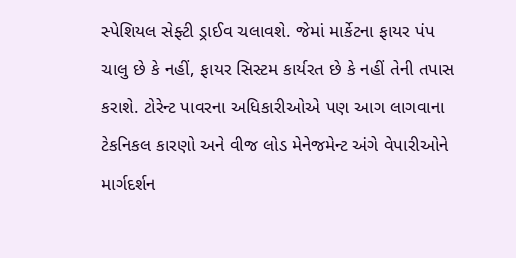સ્પેશિયલ સેફ્ટી ડ્રાઈવ ચલાવશે. જેમાં માર્કેટના ફાયર પંપ ચાલુ છે કે નહીં, ફાયર સિસ્ટમ કાર્યરત છે કે નહીં તેની તપાસ કરાશે. ટોરેન્ટ પાવરના અધિકારીઓએ પણ આગ લાગવાના ટેકનિકલ કારણો અને વીજ લોડ મેનેજમેન્ટ અંગે વેપારીઓને માર્ગદર્શન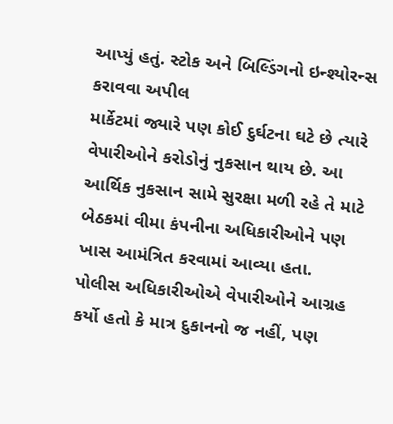આપ્યું હતું. સ્ટોક અને બિલ્ડિંગનો ઇન્શ્યોરન્સ કરાવવા અપીલ
માર્કેટમાં જ્યારે પણ કોઈ દુર્ઘટના ઘટે છે ત્યારે વેપારીઓને કરોડોનું નુકસાન થાય છે. આ આર્થિક નુકસાન સામે સુરક્ષા મળી રહે તે માટે બેઠકમાં વીમા કંપનીના અધિકારીઓને પણ ખાસ આમંત્રિત કરવામાં આવ્યા હતા. પોલીસ અધિકારીઓએ વેપારીઓને આગ્રહ કર્યો હતો કે માત્ર દુકાનનો જ નહીં, પણ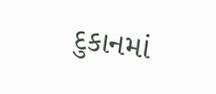દુકાનમાં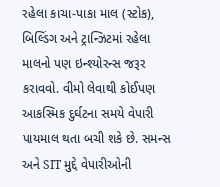રહેલા કાચા-પાકા માલ (સ્ટોક), બિલ્ડિંગ અને ટ્રાન્ઝિટમાં રહેલા માલનો પણ ઇન્શ્યોરન્સ જરૂર કરાવવો. વીમો લેવાથી કોઈપણ આકસ્મિક દુર્ઘટના સમયે વેપારી પાયમાલ થતા બચી શકે છે. સમન્સ અને SIT મુદ્દે વેપારીઓની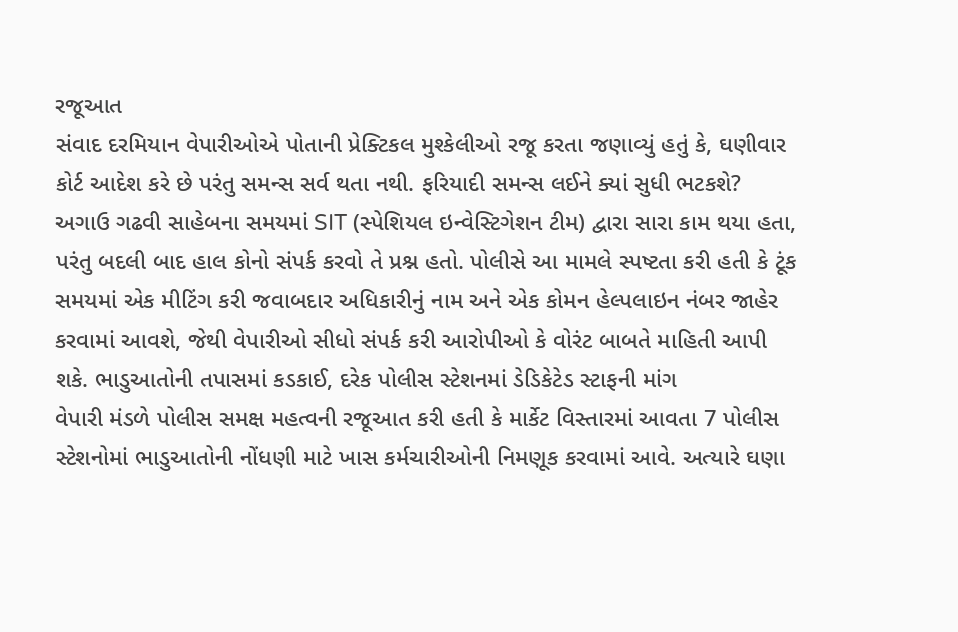રજૂઆત
સંવાદ દરમિયાન વેપારીઓએ પોતાની પ્રેક્ટિકલ મુશ્કેલીઓ રજૂ કરતા જણાવ્યું હતું કે, ઘણીવાર કોર્ટ આદેશ કરે છે પરંતુ સમન્સ સર્વ થતા નથી. ફરિયાદી સમન્સ લઈને ક્યાં સુધી ભટકશે? અગાઉ ગઢવી સાહેબના સમયમાં SIT (સ્પેશિયલ ઇન્વેસ્ટિગેશન ટીમ) દ્વારા સારા કામ થયા હતા, પરંતુ બદલી બાદ હાલ કોનો સંપર્ક કરવો તે પ્રશ્ન હતો. પોલીસે આ મામલે સ્પષ્ટતા કરી હતી કે ટૂંક સમયમાં એક મીટિંગ કરી જવાબદાર અધિકારીનું નામ અને એક કોમન હેલ્પલાઇન નંબર જાહેર કરવામાં આવશે, જેથી વેપારીઓ સીધો સંપર્ક કરી આરોપીઓ કે વોરંટ બાબતે માહિતી આપી શકે. ભાડુઆતોની તપાસમાં કડકાઈ, દરેક પોલીસ સ્ટેશનમાં ડેડિકેટેડ સ્ટાફની માંગ
વેપારી મંડળે પોલીસ સમક્ષ મહત્વની રજૂઆત કરી હતી કે માર્કેટ વિસ્તારમાં આવતા 7 પોલીસ સ્ટેશનોમાં ભાડુઆતોની નોંધણી માટે ખાસ કર્મચારીઓની નિમણૂક કરવામાં આવે. અત્યારે ઘણા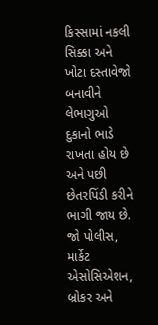કિસ્સામાં નકલી સિક્કા અને ખોટા દસ્તાવેજો બનાવીને લેભાગુઓ દુકાનો ભાડે રાખતા હોય છે અને પછી છેતરપિંડી કરીને ભાગી જાય છે. જો પોલીસ, માર્કેટ એસોસિએશન, બ્રોકર અને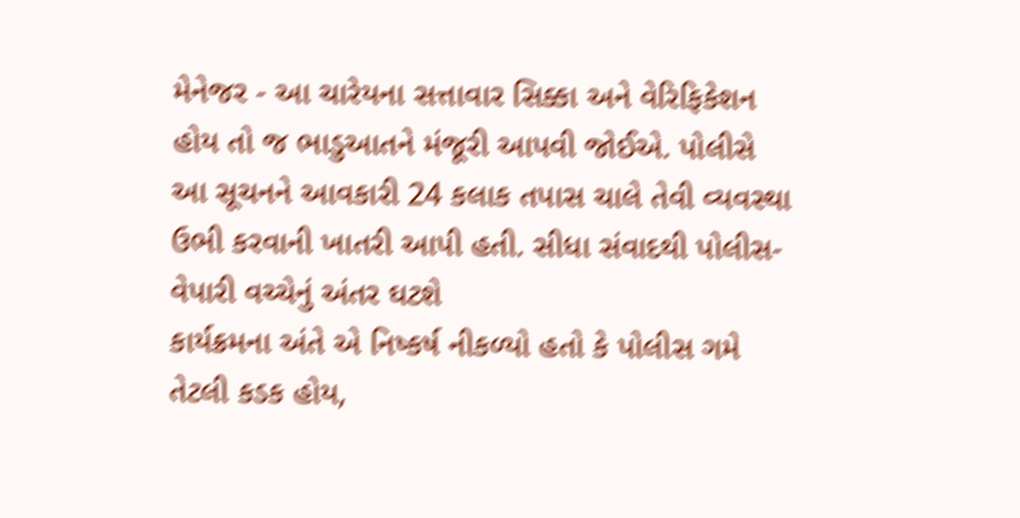મેનેજર - આ ચારેયના સત્તાવાર સિક્કા અને વેરિફિકેશન હોય તો જ ભાડુઆતને મંજૂરી આપવી જોઈએ. પોલીસે આ સૂચનને આવકારી 24 કલાક તપાસ ચાલે તેવી વ્યવસ્થા ઉભી કરવાની ખાતરી આપી હતી. સીધા સંવાદથી પોલીસ-વેપારી વચ્ચેનું અંતર ઘટશે
કાર્યક્રમના અંતે એ નિષ્કર્ષ નીકળ્યો હતો કે પોલીસ ગમે તેટલી કડક હોય,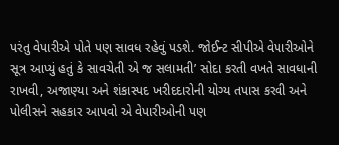પરંતુ વેપારીએ પોતે પણ સાવધ રહેવું પડશે. જોઈન્ટ સીપીએ વેપારીઓને સૂત્ર આપ્યું હતું કે સાવચેતી એ જ સલામતી’ સોદા કરતી વખતે સાવધાની રાખવી, અજાણ્યા અને શંકાસ્પદ ખરીદદારોની યોગ્ય તપાસ કરવી અને પોલીસને સહકાર આપવો એ વેપારીઓની પણ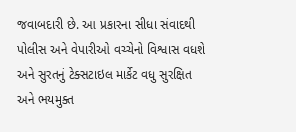જવાબદારી છે. આ પ્રકારના સીધા સંવાદથી પોલીસ અને વેપારીઓ વચ્ચેનો વિશ્વાસ વધશે અને સુરતનું ટેક્સટાઇલ માર્કેટ વધુ સુરક્ષિત અને ભયમુક્ત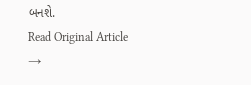બનશે.
Read Original Article →